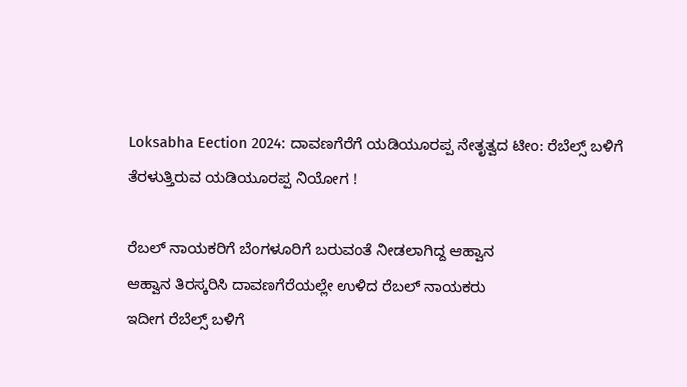Loksabha Eection 2024: ದಾವಣಗೆರೆಗೆ ಯಡಿಯೂರಪ್ಪ ನೇತೃತ್ವದ ಟೀಂ: ರೆಬೆಲ್ಸ್ ಬಳಿಗೆ ತೆರಳುತ್ತಿರುವ ಯಡಿಯೂರಪ್ಪ ನಿಯೋಗ !

ರೆಬಲ್ ನಾಯಕರಿಗೆ ಬೆಂಗಳೂರಿಗೆ ಬರುವಂತೆ ನೀಡಲಾಗಿದ್ದ ಆಹ್ವಾನ
ಆಹ್ವಾನ‌ ತಿರಸ್ಕರಿಸಿ ದಾವಣಗೆರೆಯಲ್ಲೇ ಉಳಿದ ರೆಬಲ್ ನಾಯಕರು
ಇದೀಗ ರೆಬೆಲ್ಸ್ ಬಳಿಗೆ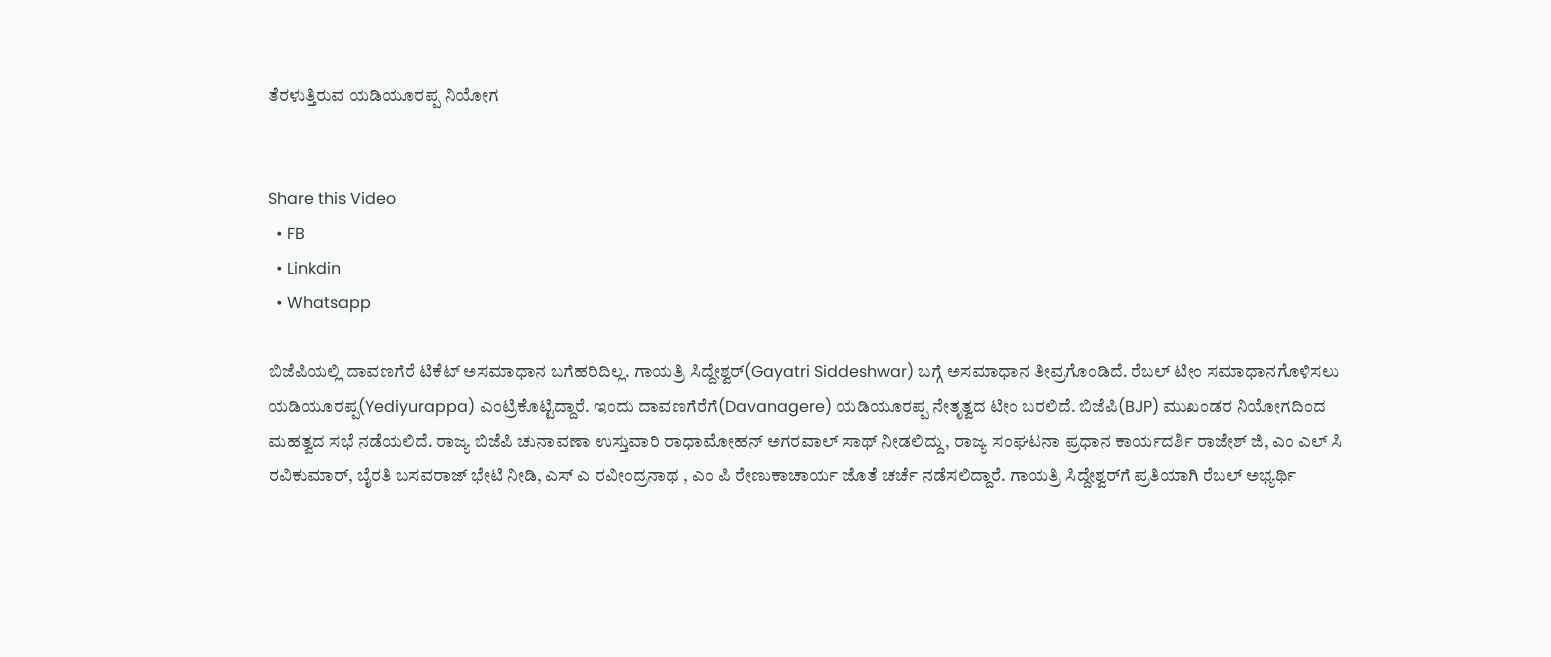ತೆರಳುತ್ತಿರುವ ಯಡಿಯೂರಪ್ಪ ನಿಯೋಗ


Share this Video
  • FB
  • Linkdin
  • Whatsapp

ಬಿಜೆಪಿಯಲ್ಲಿ ದಾವಣಗೆರೆ ಟಿಕೆಟ್ ಅಸಮಾಧಾನ ಬಗೆಹರಿದಿಲ್ಲ. ಗಾಯತ್ರಿ ಸಿದ್ದೇಶ್ವರ್(Gayatri Siddeshwar) ಬಗ್ಗೆ ಅಸಮಾಧಾನ ತೀವ್ರಗೊಂಡಿದೆ. ರೆಬಲ್ ಟೀಂ ಸಮಾಧಾನಗೊಳಿಸಲು ಯಡಿಯೂರಪ್ಪ(Yediyurappa) ಎಂಟ್ರಿಕೊಟ್ಟಿದ್ದಾರೆ. ಇಂದು ದಾವಣಗೆರೆಗೆ(Davanagere) ಯಡಿಯೂರಪ್ಪ ನೇತೃತ್ವದ ಟೀಂ ಬರಲಿದೆ. ಬಿಜೆಪಿ(BJP) ಮುಖಂಡರ ನಿಯೋಗದಿಂದ ಮಹತ್ವದ ಸಭೆ ನಡೆಯಲಿದೆ. ರಾಜ್ಯ ‌ಬಿಜೆಪಿ ಚುನಾವಣಾ ಉಸ್ತುವಾರಿ ರಾಧಾಮೋಹನ್ ಅಗರವಾಲ್ ಸಾಥ್ ನೀಡಲಿದ್ದು, ರಾಜ್ಯ ಸಂಘಟನಾ ಪ್ರಧಾನ ಕಾರ್ಯದರ್ಶಿ ರಾಜೇಶ್ ಜಿ, ಎಂ ಎಲ್ ಸಿ ರವಿಕುಮಾರ್, ಬೈರತಿ ಬಸವರಾಜ್ ಭೇಟಿ ನೀಡಿ, ಎಸ್ ಎ ರವೀಂದ್ರನಾಥ , ಎಂ ಪಿ ರೇಣುಕಾಚಾರ್ಯ ಜೊತೆ ಚರ್ಚೆ ನಡೆಸಲಿದ್ದಾರೆ. ಗಾಯತ್ರಿ ಸಿದ್ದೇಶ್ವರ್‌ಗೆ ಪ್ರತಿಯಾಗಿ ರೆಬಲ್ ಅಭ್ಯರ್ಥಿ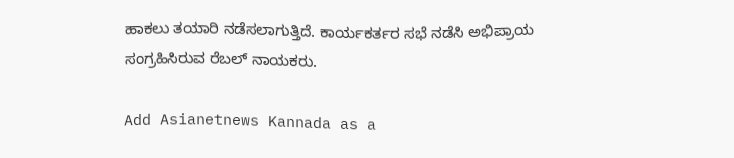ಹಾಕಲು ತಯಾರಿ ನಡೆಸಲಾಗುತ್ತಿದೆ. ಕಾರ್ಯಕರ್ತರ ಸಭೆ ನಡೆಸಿ ಅಭಿಪ್ರಾಯ ಸಂಗ್ರಹಿಸಿರುವ ರೆಬಲ್ ನಾಯಕರು.

Add Asianetnews Kannada as a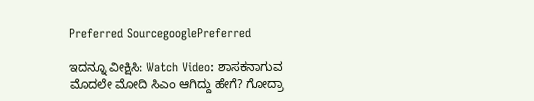Preferred SourcegooglePreferred

ಇದನ್ನೂ ವೀಕ್ಷಿಸಿ: Watch Video: ಶಾಸಕನಾಗುವ ಮೊದಲೇ ಮೋದಿ ಸಿಎಂ ಆಗಿದ್ದು ಹೇಗೆ? ಗೋದ್ರಾ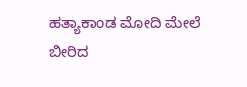ಹತ್ಯಾಕಾಂಡ ಮೋದಿ ಮೇಲೆ ಬೀರಿದ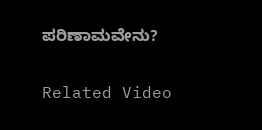ಪರಿಣಾಮವೇನು?

Related Video